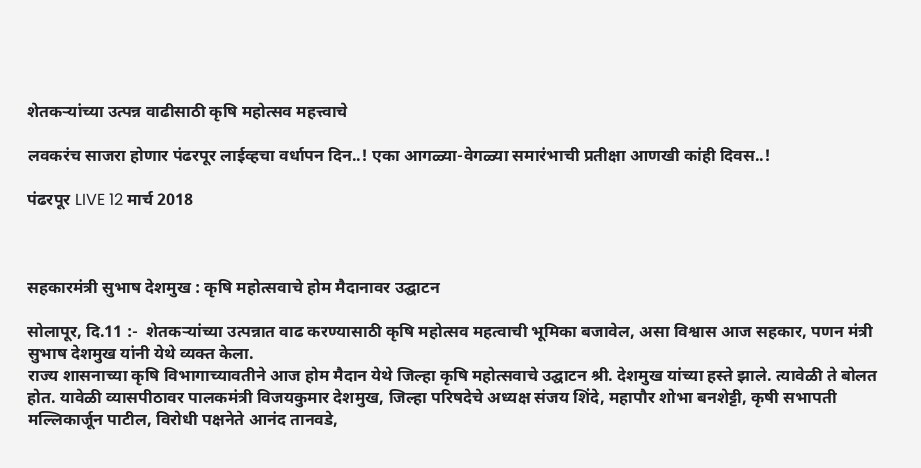शेतकऱ्यांच्या उत्पन्न वाढीसाठी कृषि महोत्सव महत्त्वाचे

लवकरंच साजरा होणार पंढरपूर लाईव्हचा वर्धापन दिन..! एका आगळ्या-वेगळ्या समारंभाची प्रतीक्षा आणखी कांही दिवस..!

पंढरपूर LIVE 12 मार्च 2018



सहकारमंत्री सुभाष देशमुख : कृषि महोत्सवाचे होम मैदानावर उद्घाटन

सोलापूर, दि.11 :-  शेतकऱ्यांच्या उत्पन्नात वाढ करण्यासाठी कृषि महोत्सव महत्वाची भूमिका बजावेल, असा विश्वास आज सहकार, पणन मंत्री सुभाष देशमुख यांनी येथे व्यक्त केला.
राज्य शासनाच्या कृषि विभागाच्यावतीने आज होम मैदान येथे जिल्हा कृषि महोत्सवाचे उद्घाटन श्री. देशमुख यांच्या हस्ते झाले. त्यावेळी ते बोलत होत. यावेळी व्यासपीठावर पालकमंत्री विजयकुमार देशमुख, जिल्हा परिषदेचे अध्यक्ष संजय शिंदे, महापौर शोभा बनशेट्टी, कृषी सभापती मल्लिकार्जून पाटील, विरोधी पक्षनेते आनंद तानवडे,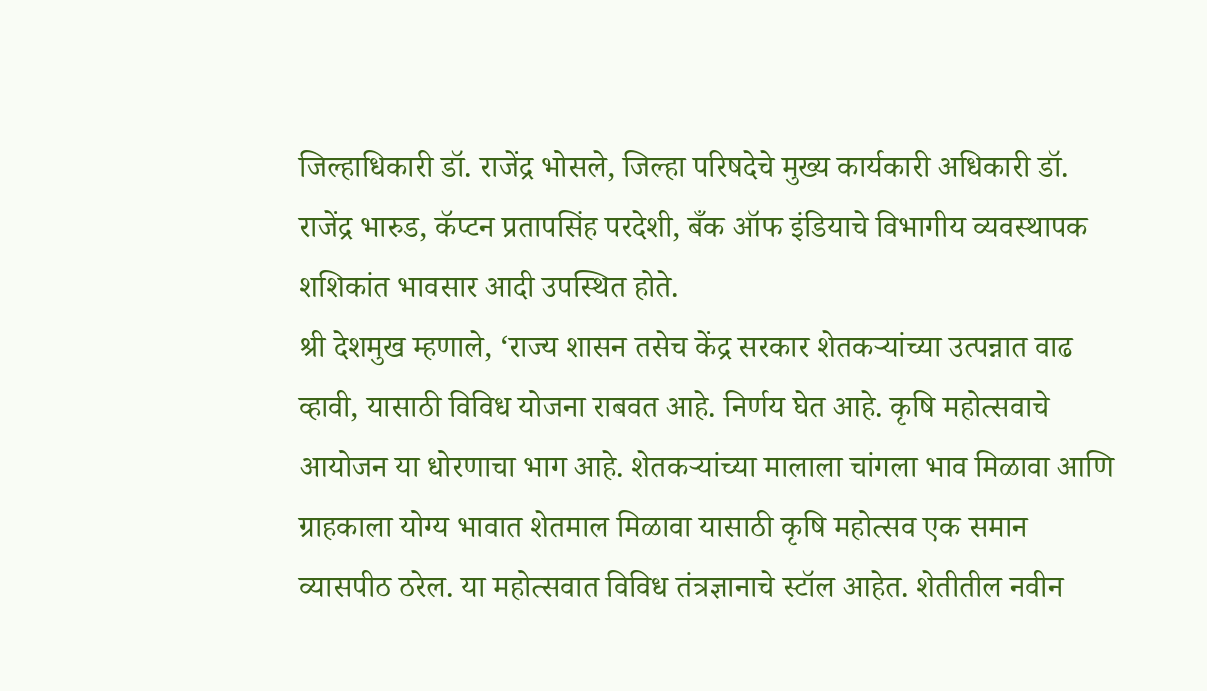जिल्हाधिकारी डॉ. राजेंद्र भोसले, जिल्हा परिषदेचे मुख्य कार्यकारी अधिकारी डॉ. राजेंद्र भारुड, कॅप्टन प्रतापसिंह परदेशी, बँक ऑफ इंडियाचे विभागीय व्यवस्थापक शशिकांत भावसार आदी उपस्थित होते.
श्री देशमुख म्हणाले, ‘राज्य शासन तसेच केंद्र सरकार शेतकऱ्यांच्या उत्पन्नात वाढ व्हावी, यासाठी विविध योजना राबवत आहे. निर्णय घेत आहे. कृषि महोत्सवाचे आयोजन या धोरणाचा भाग आहे. शेतकऱ्यांच्या मालाला चांगला भाव मिळावा आणि ग्राहकाला योग्य भावात शेतमाल मिळावा यासाठी कृषि महोत्सव एक समान व्यासपीठ ठरेल. या महोत्सवात विविध तंत्रज्ञानाचे स्टॉल आहेत. शेतीतील नवीन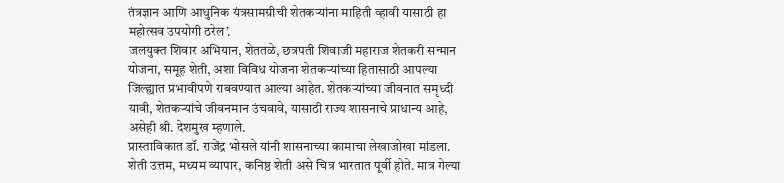तंत्रज्ञान आणि आधुनिक यंत्रसामग्रीची शेतकऱ्यांना माहिती व्हावी यासाठी हा महोत्सव उपयोगी ठरेल’.
जलयुक्त शिवार अभियान, शेततळे, छत्रपती शिवाजी महाराज शेतकरी सन्मान योजना, समूह शेती, अशा विविध योजना शेतकऱ्यांच्या हितासाठी आपल्या जिल्ह्यात प्रभावीपणे राबवण्यात आल्या आहेत. शेतकऱ्यांच्या जीवनात समृध्दी यावी, शेतकऱ्यांचे जीवनमान उंचवावे, यासाठी राज्य शासनाचे प्राधान्य आहे, असेही श्री. देशमुख म्हणाले.
प्रास्ताविकात डॉ. राजेंद्र भोसले यांनी शासनाच्या कामाचा लेखाजोखा मांडला. शेती उत्तम, मध्यम व्यापार, कनिष्ठ शेती असे चित्र भारतात पूर्वी होते. मात्र गेल्या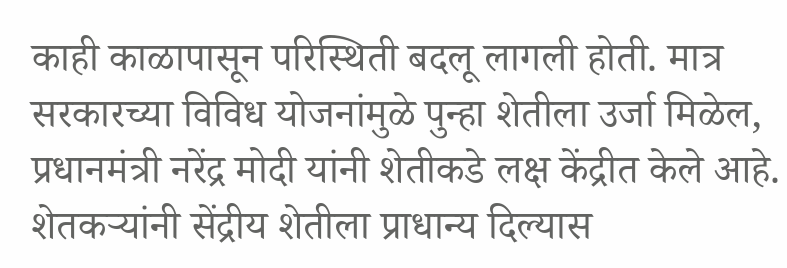काही काळापासून परिस्थिती बदलू लागली होती. मात्र सरकारच्या विविध योजनांमुळे पुन्हा शेतीला उर्जा मिळेल, प्रधानमंत्री नरेंद्र मोदी यांनी शेतीकडे लक्ष केंद्रीत केले आहे. शेतकऱ्यांनी सेंद्रीय शेतीला प्राधान्य दिल्यास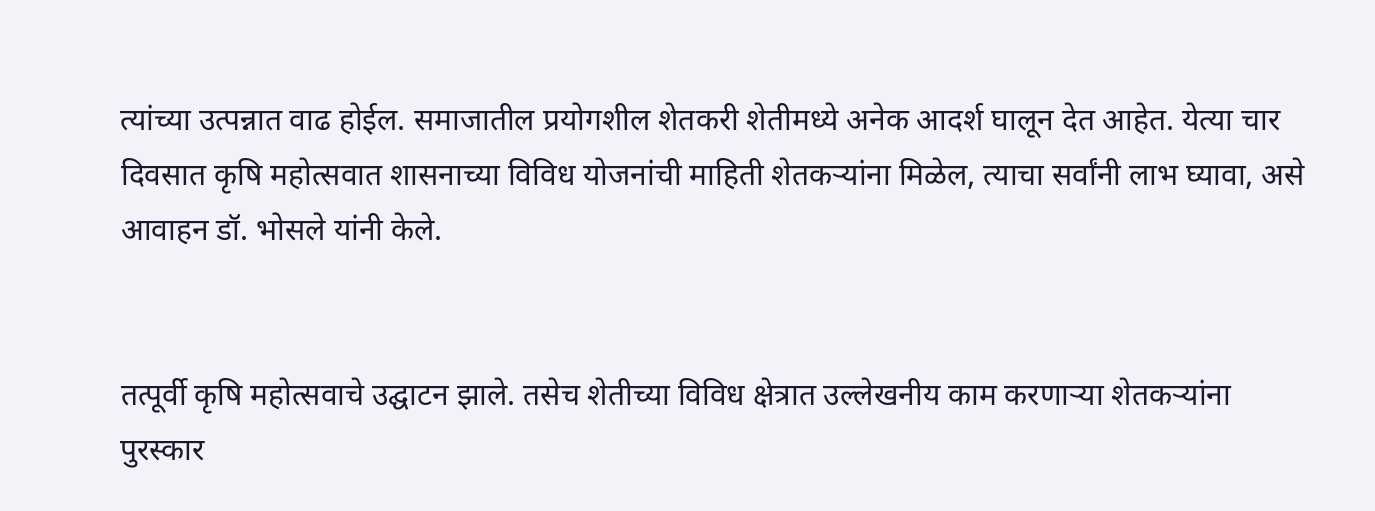त्यांच्या उत्पन्नात वाढ होईल. समाजातील प्रयोगशील शेतकरी शेतीमध्ये अनेक आदर्श घालून देत आहेत. येत्या चार दिवसात कृषि महोत्सवात शासनाच्या विविध योजनांची माहिती शेतकऱ्यांना मिळेल, त्याचा सर्वांनी लाभ घ्यावा, असे आवाहन डॉ. भोसले यांनी केले.


तत्पूर्वी कृषि महोत्सवाचे उद्घाटन झाले. तसेच शेतीच्या विविध क्षेत्रात उल्लेखनीय काम करणाऱ्या शेतकऱ्यांना पुरस्कार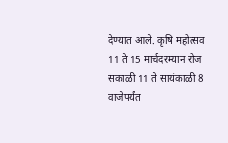देण्यात आले. कृषि महोत्सव 11 ते 15 मार्चदरम्यान रोज सकाळी 11 ते सायंकाळी 8 वाजेपर्यंत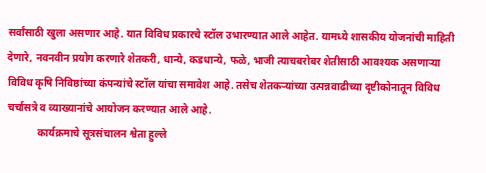सर्वांसाठी खुला असणार आहे. यात विविध प्रकारचे स्टॉल उभारण्यात आले आहेत. यामध्ये शासकीय योजनांची माहिती देणारे, नवनवीन प्रयोग करणारे शेतकरी, धान्ये, कडधान्ये, फळे, भाजी त्याचबरोबर शेतीसाठी आवश्यक असणाऱ्या विविध कृषि निविष्ठांच्या कंपन्यांचे स्टॉल यांचा समावेश आहे. तसेच शेतकऱ्यांच्या उत्पन्नवाढीच्या दृष्टीकोनातून विविध चर्चासत्रे व व्याख्यानांचे आयोजन करण्यात आले आहे.
            कार्यक्रमाचे सूत्रसंचालन श्वेता हुल्ले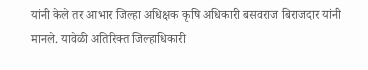यांनी केले तर आभार जिल्हा अधिक्षक कृषि अधिकारी बसवराज बिराजदार यांनी मानले. यावेळी अतिरिक्त जिल्हाधिकारी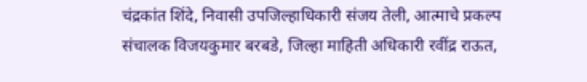चंद्रकांत शिंदे, निवासी उपजिल्हाधिकारी संजय तेली, आत्माचे प्रकल्प संचालक विजयकुमार बरबडे, जिल्हा माहिती अधिकारी रवींद्र राऊत,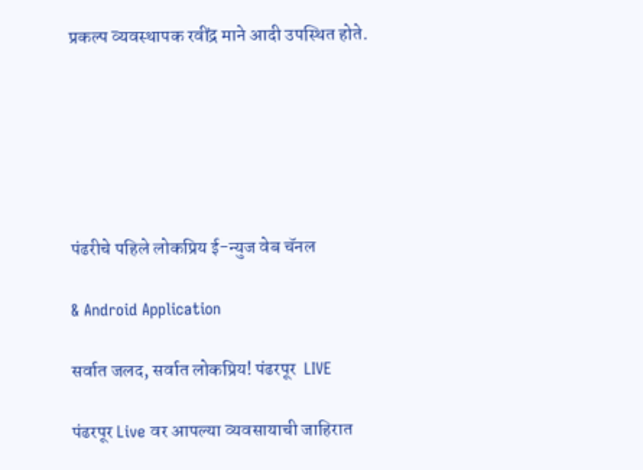प्रकल्प व्यवस्थापक रवींद्र माने आदी उपस्थित होते.






पंढरीचे पहिले लोकप्रिय ई-न्युज वेब चॅनल

& Android Application

सर्वात जलद, सर्वात लोकप्रिय! पंढरपूर  LIVE

पंढरपूर Live वर आपल्या व्यवसायाची जाहिरात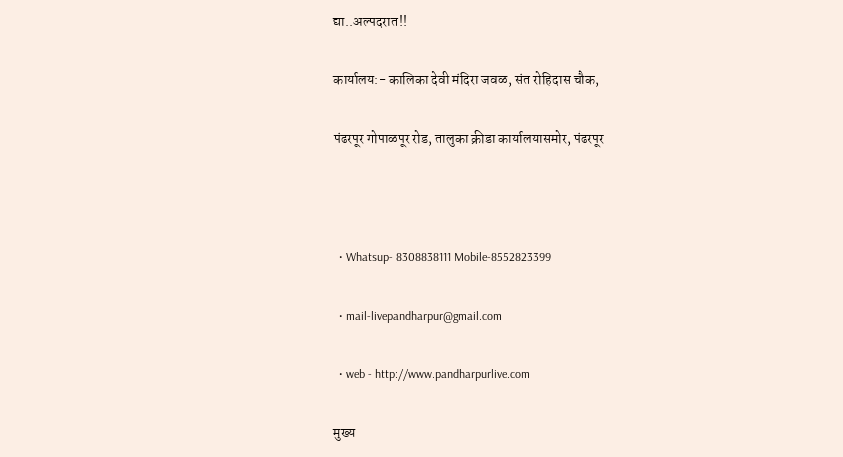द्या..अल्पदरात!!

कार्यालय:- कालिका देवी मंदिरा जवळ, संत रोहिदास चौक,

पंढरपूर गोपाळपूर रोड, तालुका क्रीडा कार्यालयासमोर, पंढरपूर



  • Whatsup- 8308838111 Mobile-8552823399

  • mail-livepandharpur@gmail.com

  • web - http://www.pandharpurlive.com

मुख्य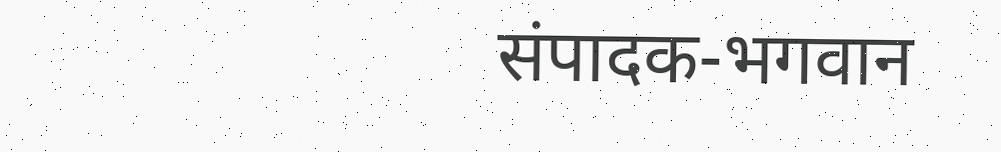संपादक-भगवान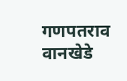गणपतराव वानखेडे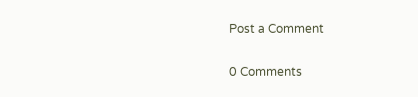Post a Comment

0 Comments